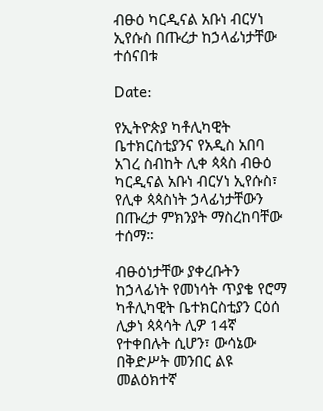ብፁዕ ካርዲናል አቡነ ብርሃነ ኢየሱስ በጡረታ ከኃላፊነታቸው ተሰናበቱ

Date:

የኢትዮጵያ ካቶሊካዊት ቤተክርስቲያንና የአዲስ አበባ አገረ ስብከት ሊቀ ጳጳስ ብፁዕ ካርዲናል አቡነ ብርሃነ ኢየሱስ፣ የሊቀ ጳጳስነት ኃላፊነታቸውን በጡረታ ምክንያት ማስረከባቸው ተሰማ።

ብፁዕነታቸው ያቀረቡትን ከኃላፊነት የመነሳት ጥያቄ የሮማ ካቶሊካዊት ቤተክርስቲያን ርዕሰ ሊቃነ ጳጳሳት ሊዎ 14ኛ የተቀበሉት ሲሆን፣ ውሳኔው በቅድሥት መንበር ልዩ መልዕክተኛ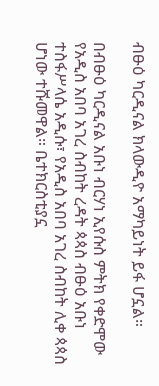ብፁዕ ካርዲናል ክላውዲዮ አማካይነት ይፋ ሆኗል።

በብፁዕ ካርዲናል አቡነ ብርሃነ ኢየሱስ ምትክ የቀድሞው የአዲስ አበባ አገረ ስብከት ረዳት ጳጳስ ብፁዕ አቡነ ተስፋሥላሴ አዲሱ፣ የአዲስ አበባ አገረ ስብከት ሊቀ ጳጳስ ሆነው ተሹመዋል። ቤተክርስቲያኗ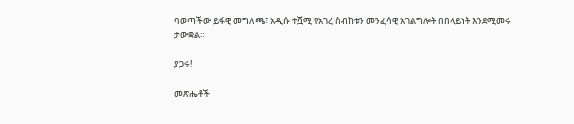ባወጣችው ይፋዊ መግለጫ፣ አዲሱ ተሿሚ የአገረ ስብከቱን መንፈሳዊ አገልግሎት በበላይነት እንደሚመሩ ታውቋል።

ያጋሩ!

መጽሔቶች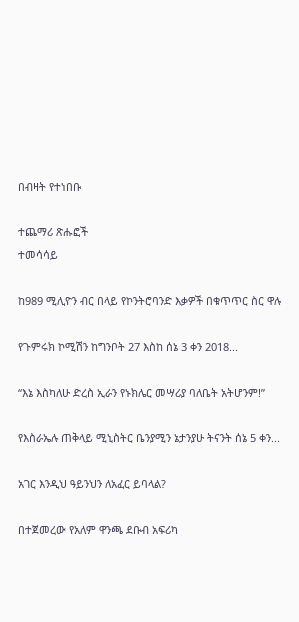በብዛት የተነበቡ

ተጨማሪ ጽሑፎች
ተመሳሳይ

ከ989 ሚሊዮን ብር በላይ የኮንትሮባንድ እቃዎች በቁጥጥር ስር ዋሉ

የጉምሩክ ኮሚሽን ከግንቦት 27 እስከ ሰኔ 3 ቀን 2018...

“እኔ እስካለሁ ድረስ ኢራን የኑክሌር መሣሪያ ባለቤት አትሆንም!”

የእስራኤሉ ጠቅላይ ሚኒስትር ቤንያሚን ኔታንያሁ ትናንት ሰኔ 5 ቀን...

አገር እንዲህ ዓይንህን ለአፈር ይባላል?

በተጀመረው የአለም ዋንጫ ደቡብ አፍሪካ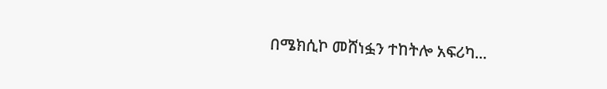በሜክሲኮ መሸነፏን ተከትሎ አፍሪካ...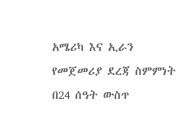አሜሪካ እና ኢራን የመጀመሪያ ደረጃ ስምምነት በ24 ሰዓት ውስጥ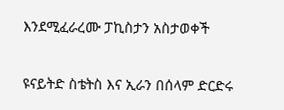እንደሚፈራረሙ ፓኪስታን አስታወቀች

ዩናይትድ ስቴትስ እና ኢራን በሰላም ድርድሩ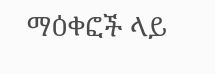ማዕቀፎች ላይ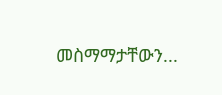መስማማታቸውን...